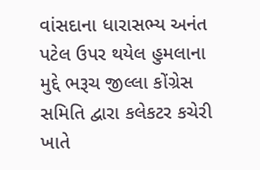વાંસદાના ધારાસભ્ય અનંત પટેલ ઉપર થયેલ હુમલાના મુદ્દે ભરૂચ જીલ્લા કોંગ્રેસ સમિતિ દ્વારા કલેકટર કચેરી ખાતે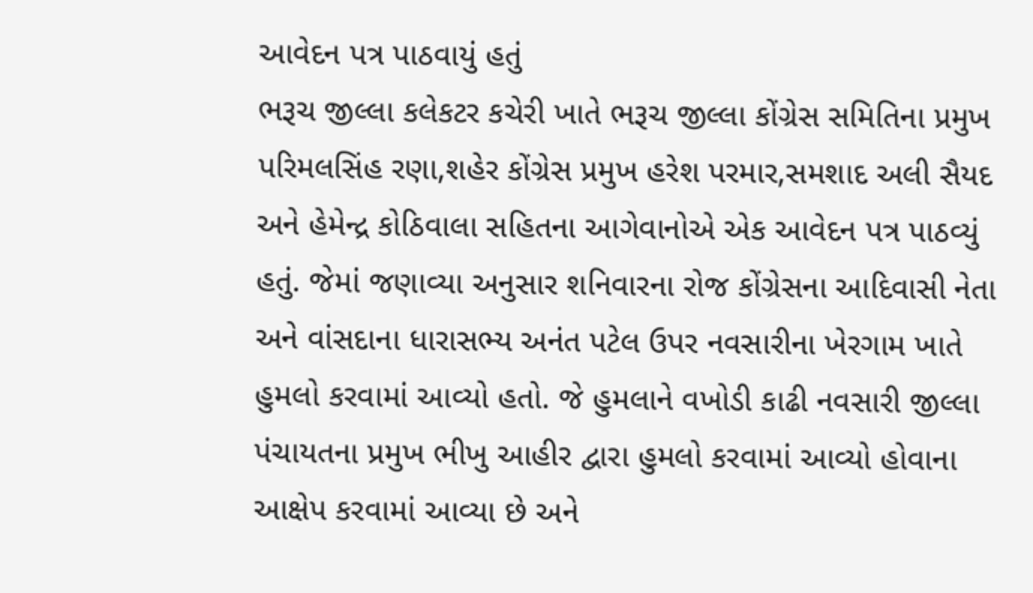આવેદન પત્ર પાઠવાયું હતું
ભરૂચ જીલ્લા કલેકટર કચેરી ખાતે ભરૂચ જીલ્લા કોંગ્રેસ સમિતિના પ્રમુખ પરિમલસિંહ રણા,શહેર કોંગ્રેસ પ્રમુખ હરેશ પરમાર,સમશાદ અલી સૈયદ અને હેમેન્દ્ર કોઠિવાલા સહિતના આગેવાનોએ એક આવેદન પત્ર પાઠવ્યું હતું. જેમાં જણાવ્યા અનુસાર શનિવારના રોજ કોંગ્રેસના આદિવાસી નેતા અને વાંસદાના ધારાસભ્ય અનંત પટેલ ઉપર નવસારીના ખેરગામ ખાતે હુમલો કરવામાં આવ્યો હતો. જે હુમલાને વખોડી કાઢી નવસારી જીલ્લા પંચાયતના પ્રમુખ ભીખુ આહીર દ્વારા હુમલો કરવામાં આવ્યો હોવાના આક્ષેપ કરવામાં આવ્યા છે અને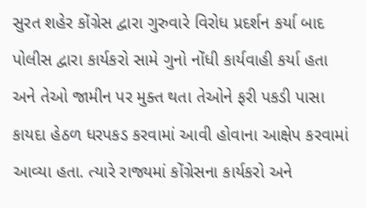સુરત શહેર કોંગ્રેસ દ્વારા ગુરુવારે વિરોધ પ્રદર્શન કર્યા બાદ પોલીસ દ્વારા કાર્યકરો સામે ગુનો નોંધી કાર્યવાહી કર્યા હતા અને તેઓ જામીન પર મુક્ત થતા તેઓને ફરી પકડી પાસા કાયદા હેઠળ ધરપકડ કરવામાં આવી હોવાના આક્ષેપ કરવામાં આવ્યા હતા. ત્યારે રાજ્યમાં કોંગ્રેસના કાર્યકરો અને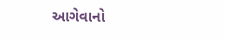આગેવાનો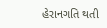હેરાનગતિ થતી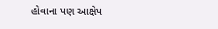હોવાના પણ આક્ષેપ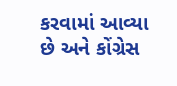કરવામાં આવ્યા છે અને કોંગ્રેસ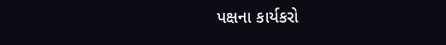પક્ષના કાર્યકરો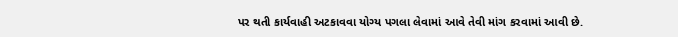પર થતી કાર્યવાહી અટકાવવા યોગ્ય પગલા લેવામાં આવે તેવી માંગ કરવામાં આવી છે.